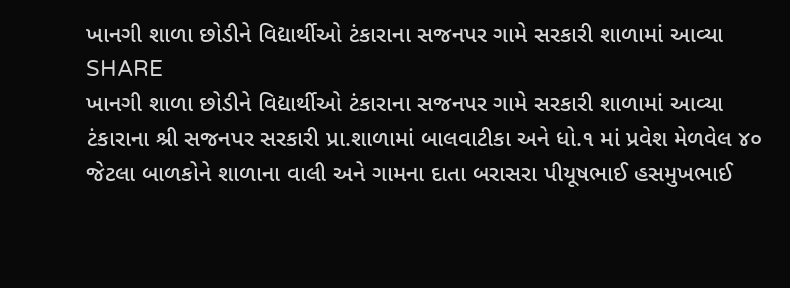ખાનગી શાળા છોડીને વિદ્યાર્થીઓ ટંકારાના સજનપર ગામે સરકારી શાળામાં આવ્યા
SHARE
ખાનગી શાળા છોડીને વિદ્યાર્થીઓ ટંકારાના સજનપર ગામે સરકારી શાળામાં આવ્યા
ટંકારાના શ્રી સજનપર સરકારી પ્રા.શાળામાં બાલવાટીકા અને ધો.૧ માં પ્રવેશ મેળવેલ ૪૦ જેટલા બાળકોને શાળાના વાલી અને ગામના દાતા બરાસરા પીયૂષભાઈ હસમુખભાઈ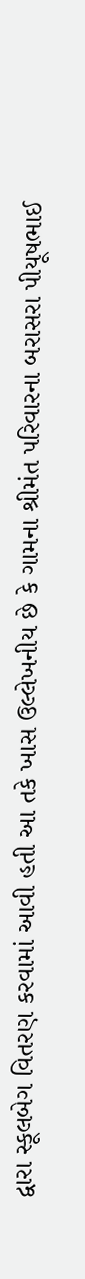દ્વારા સ્કૂલબેગ વિતરણ કરવામાં આવી હતી આ તકે ખાસ ઉલ્લેખનીય છે કે ગામના શ્રીમંત પરિવારના બરાસરા પીયૂષભાઈ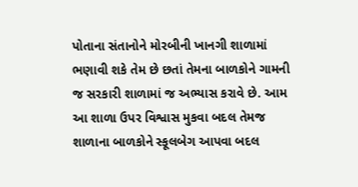પોતાના સંતાનોને મોરબીની ખાનગી શાળામાં ભણાવી શકે તેમ છે છતાં તેમના બાળકોને ગામની જ સરકારી શાળામાં જ અભ્યાસ કરાવે છે. આમ આ શાળા ઉપર વિશ્વાસ મુકવા બદલ તેમજ શાળાના બાળકોને સ્કૂલબેગ આપવા બદલ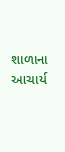શાળાના આચાર્ય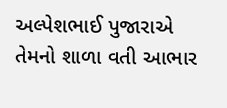અલ્પેશભાઈ પુજારાએ તેમનો શાળા વતી આભાર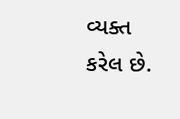વ્યક્ત કરેલ છે.